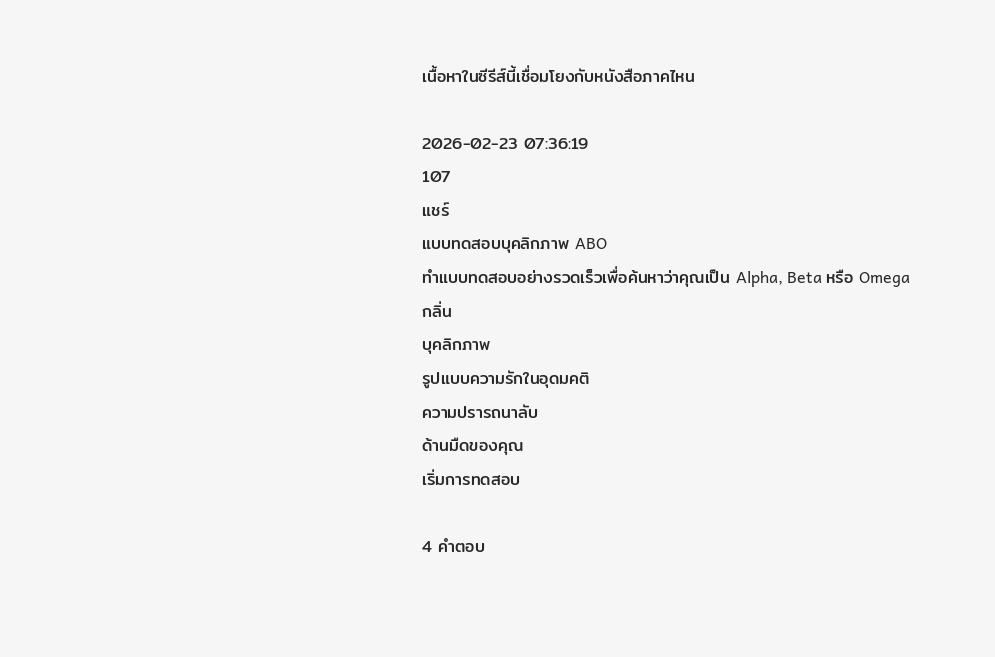เนื้อหาในซีรีส์นี้เชื่อมโยงกับหนังสือภาคไหน

2026-02-23 07:36:19
107
แชร์
แบบทดสอบบุคลิกภาพ ABO
ทำแบบทดสอบอย่างรวดเร็วเพื่อค้นหาว่าคุณเป็น Alpha, Beta หรือ Omega
กลิ่น
บุคลิกภาพ
รูปแบบความรักในอุดมคติ
ความปรารถนาลับ
ด้านมืดของคุณ
เริ่มการทดสอบ

4 คำตอบ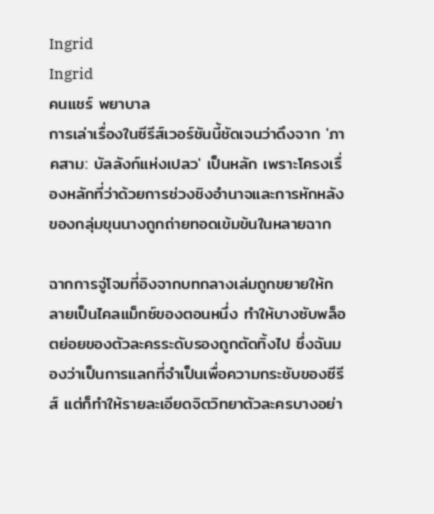Ingrid
Ingrid
คนแชร์ พยาบาล
การเล่าเรื่องในซีรีส์เวอร์ชันนี้ชัดเจนว่าดึงจาก 'ภาคสาม: บัลลังก์แห่งเปลว' เป็นหลัก เพราะโครงเรื่องหลักที่ว่าด้วยการช่วงชิงอำนาจและการหักหลังของกลุ่มขุนนางถูกถ่ายทอดเข้มข้นในหลายฉาก

ฉากการจู่โจมที่อิงจากบทกลางเล่มถูกขยายให้กลายเป็นไคลแม็กซ์ของตอนหนึ่ง ทำให้บางซับพล็อตย่อยของตัวละครระดับรองถูกตัดทิ้งไป ซึ่งฉันมองว่าเป็นการแลกที่จำเป็นเพื่อความกระชับของซีรีส์ แต่ก็ทำให้รายละเอียดจิตวิทยาตัวละครบางอย่า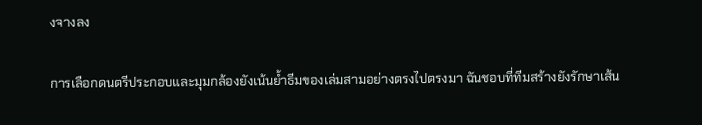งจางลง

การเลือกดนตรีประกอบและมุมกล้องยังเน้นย้ำธีมของเล่มสามอย่างตรงไปตรงมา ฉันชอบที่ทีมสร้างยังรักษาเส้น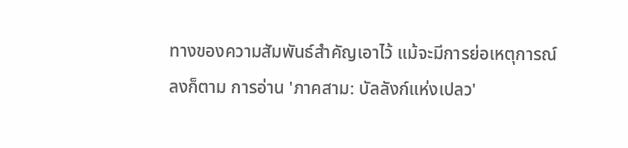ทางของความสัมพันธ์สำคัญเอาไว้ แม้จะมีการย่อเหตุการณ์ลงก็ตาม การอ่าน 'ภาคสาม: บัลลังก์แห่งเปลว'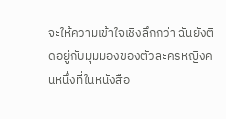จะให้ความเข้าใจเชิงลึกกว่า ฉันยังติดอยู่กับมุมมองของตัวละครหญิงคนหนึ่งที่ในหนังสือ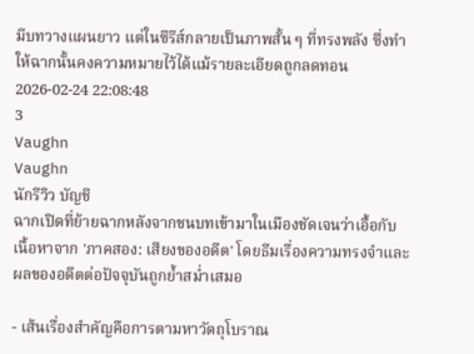มีบทวางแผนยาว แต่ในซีรีส์กลายเป็นภาพสั้น ๆ ที่ทรงพลัง ซึ่งทำให้ฉากนั้นคงความหมายไว้ได้แม้รายละเอียดถูกลดทอน
2026-02-24 22:08:48
3
Vaughn
Vaughn
นักรีวิว บัญชี
ฉากเปิดที่ย้ายฉากหลังจากชนบทเข้ามาในเมืองชัดเจนว่าเอื้อกับเนื้อหาจาก 'ภาคสอง: เสียงของอดีต' โดยธีมเรื่องความทรงจำและผลของอดีตต่อปัจจุบันถูกย้ำสม่ำเสมอ

- เส้นเรื่องสำคัญคือการตามหาวัตถุโบราณ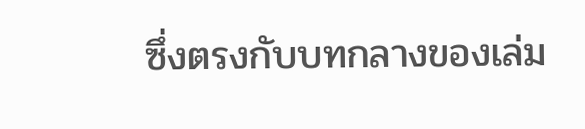ซึ่งตรงกับบทกลางของเล่ม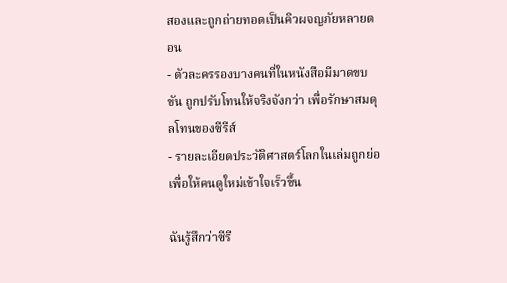สองและถูกถ่ายทอดเป็นคิวผจญภัยหลายตอน
- ตัวละครรองบางคนที่ในหนังสือมีมาดขบขัน ถูกปรับโทนให้จริงจังกว่า เพื่อรักษาสมดุลโทนของซีรีส์
- รายละเอียดประวัติศาสตร์โลกในเล่มถูกย่อเพื่อให้คนดูใหม่เข้าใจเร็วขึ้น

ฉันรู้สึกว่าซีรี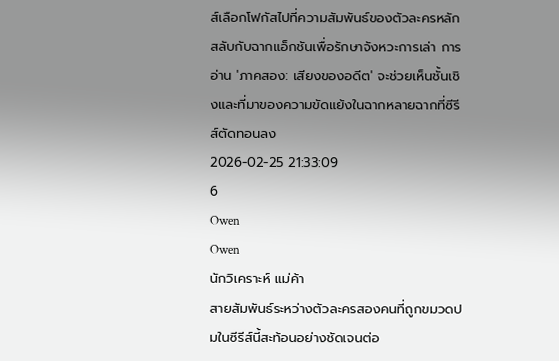ส์เลือกโฟกัสไปที่ความสัมพันธ์ของตัวละครหลัก สลับกับฉากแอ็กชันเพื่อรักษาจังหวะการเล่า การอ่าน 'ภาคสอง: เสียงของอดีต' จะช่วยเห็นชั้นเชิงและที่มาของความขัดแย้งในฉากหลายฉากที่ซีรีส์ตัดทอนลง
2026-02-25 21:33:09
6
Owen
Owen
นักวิเคราะห์ แม่ค้า
สายสัมพันธ์ระหว่างตัวละครสองคนที่ถูกขมวดปมในซีรีส์นี้สะท้อนอย่างชัดเจนต่อ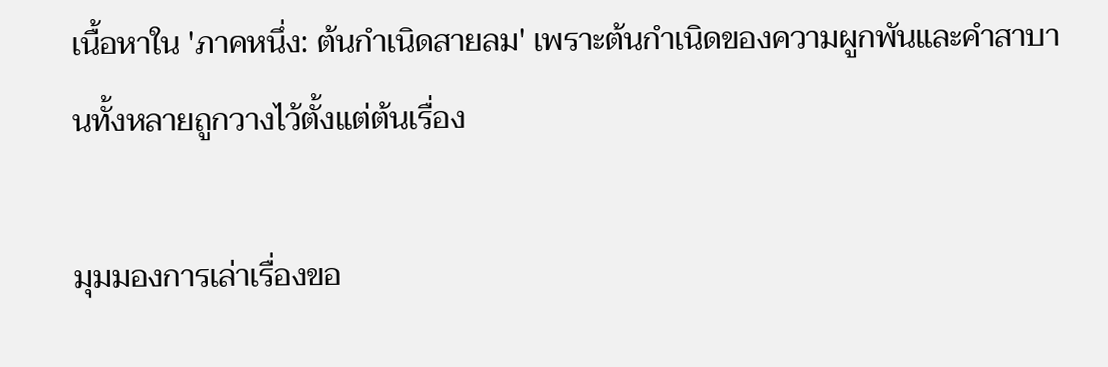เนื้อหาใน 'ภาคหนึ่ง: ต้นกำเนิดสายลม' เพราะต้นกำเนิดของความผูกพันและคำสาบานทั้งหลายถูกวางไว้ตั้งแต่ต้นเรื่อง

มุมมองการเล่าเรื่องขอ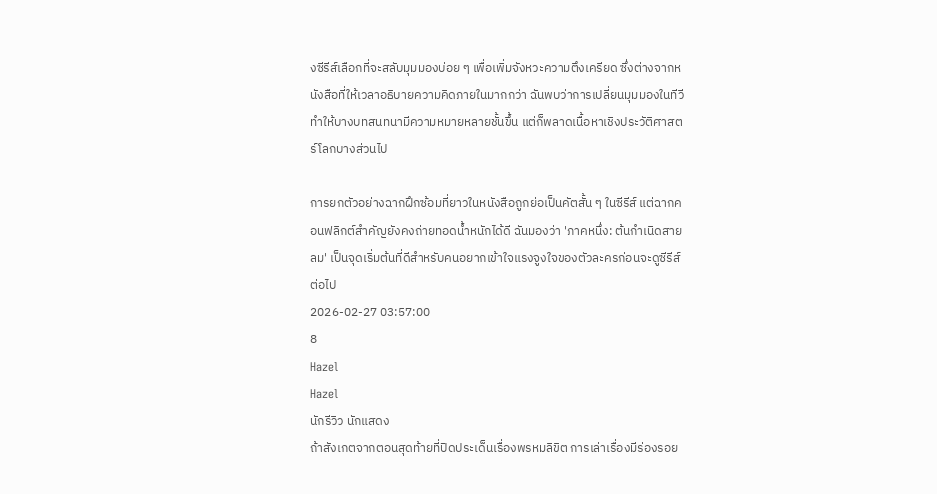งซีรีส์เลือกที่จะสลับมุมมองบ่อย ๆ เพื่อเพิ่มจังหวะความตึงเครียด ซึ่งต่างจากหนังสือที่ให้เวลาอธิบายความคิดภายในมากกว่า ฉันพบว่าการเปลี่ยนมุมมองในทีวีทำให้บางบทสนทนามีความหมายหลายชั้นขึ้น แต่ก็พลาดเนื้อหาเชิงประวัติศาสตร์โลกบางส่วนไป

การยกตัวอย่างฉากฝึกซ้อมที่ยาวในหนังสือถูกย่อเป็นคัตสั้น ๆ ในซีรีส์ แต่ฉากคอนฟลิกต์สำคัญยังคงถ่ายทอดน้ำหนักได้ดี ฉันมองว่า 'ภาคหนึ่ง: ต้นกำเนิดสายลม' เป็นจุดเริ่มต้นที่ดีสำหรับคนอยากเข้าใจแรงจูงใจของตัวละครก่อนจะดูซีรีส์ต่อไป
2026-02-27 03:57:00
8
Hazel
Hazel
นักรีวิว นักแสดง
ถ้าสังเกตจากตอนสุดท้ายที่ปิดประเด็นเรื่องพรหมลิขิต การเล่าเรื่องมีร่องรอย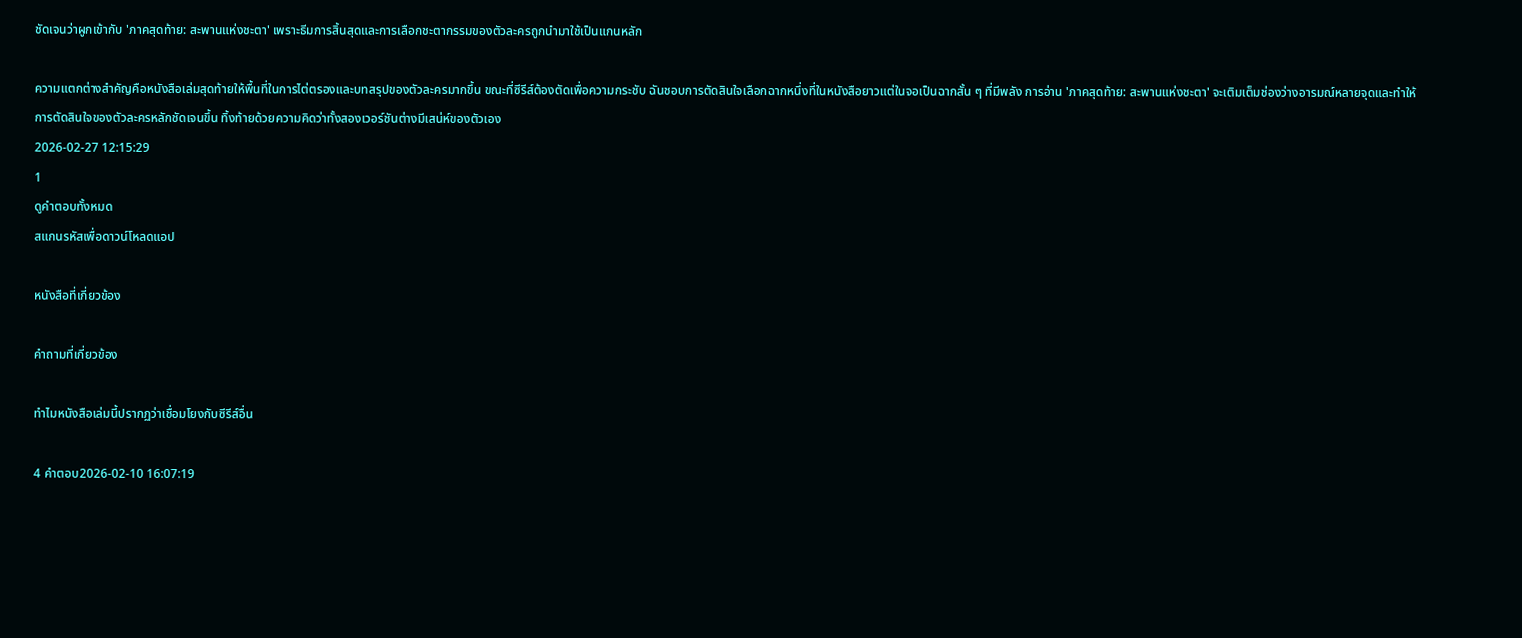ชัดเจนว่าผูกเข้ากับ 'ภาคสุดท้าย: สะพานแห่งชะตา' เพราะธีมการสิ้นสุดและการเลือกชะตากรรมของตัวละครถูกนำมาใช้เป็นแกนหลัก

ความแตกต่างสำคัญคือหนังสือเล่มสุดท้ายให้พื้นที่ในการไต่ตรองและบทสรุปของตัวละครมากขึ้น ขณะที่ซีรีส์ต้องตัดเพื่อความกระชับ ฉันชอบการตัดสินใจเลือกฉากหนึ่งที่ในหนังสือยาวแต่ในจอเป็นฉากสั้น ๆ ที่มีพลัง การอ่าน 'ภาคสุดท้าย: สะพานแห่งชะตา' จะเติมเต็มช่องว่างอารมณ์หลายจุดและทำให้การตัดสินใจของตัวละครหลักชัดเจนขึ้น ทิ้งท้ายด้วยความคิดว่าทั้งสองเวอร์ชันต่างมีเสน่ห์ของตัวเอง
2026-02-27 12:15:29
1
ดูคำตอบทั้งหมด
สแกนรหัสเพื่อดาวน์โหลดแอป

หนังสือที่เกี่ยวข้อง

คำถามที่เกี่ยวข้อง

ทำไมหนังสือเล่มนี้ปรากฏว่าเชื่อมโยงกับซีรีส์อื่น

4 คำตอบ2026-02-10 16:07:19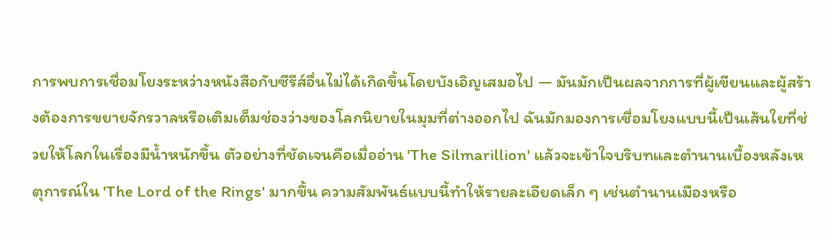การพบการเชื่อมโยงระหว่างหนังสือกับซีรีส์อื่นไม่ได้เกิดขึ้นโดยบังเอิญเสมอไป — มันมักเป็นผลจากการที่ผู้เขียนและผู้สร้างต้องการขยายจักรวาลหรือเติมเต็มช่องว่างของโลกนิยายในมุมที่ต่างออกไป ฉันมักมองการเชื่อมโยงแบบนี้เป็นเส้นใยที่ช่วยให้โลกในเรื่องมีน้ำหนักขึ้น ตัวอย่างที่ชัดเจนคือเมื่ออ่าน 'The Silmarillion' แล้วจะเข้าใจบริบทและตำนานเบื้องหลังเหตุการณ์ใน 'The Lord of the Rings' มากขึ้น ความสัมพันธ์แบบนี้ทำให้รายละเอียดเล็ก ๆ เช่นตำนานเมืองหรือ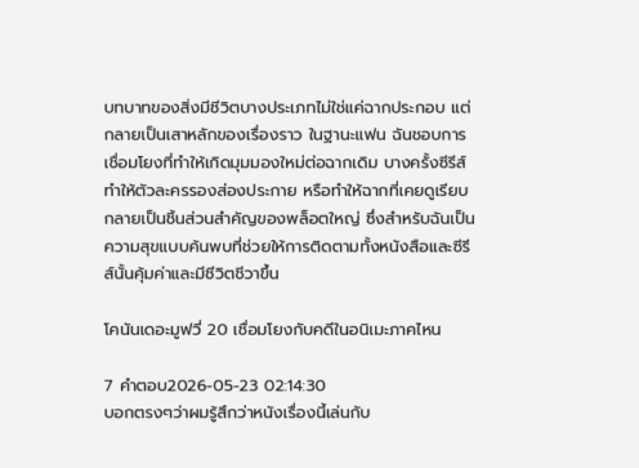บทบาทของสิ่งมีชีวิตบางประเภทไม่ใช่แค่ฉากประกอบ แต่กลายเป็นเสาหลักของเรื่องราว ในฐานะแฟน ฉันชอบการเชื่อมโยงที่ทำให้เกิดมุมมองใหม่ต่อฉากเดิม บางครั้งซีรีส์ทำให้ตัวละครรองส่องประกาย หรือทำให้ฉากที่เคยดูเรียบกลายเป็นชิ้นส่วนสำคัญของพล็อตใหญ่ ซึ่งสำหรับฉันเป็นความสุขแบบค้นพบที่ช่วยให้การติดตามทั้งหนังสือและซีรีส์นั้นคุ้มค่าและมีชีวิตชีวาขึ้น

โคนันเดอะมูฟวี่ 20 เชื่อมโยงกับคดีในอนิเมะภาคไหน

7 คำตอบ2026-05-23 02:14:30
บอกตรงๆว่าผมรู้สึกว่าหนังเรื่องนี้เล่นกับ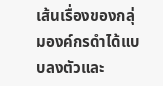เส้นเรื่องของกลุ่มองค์กรดำได้แบบลงตัวและ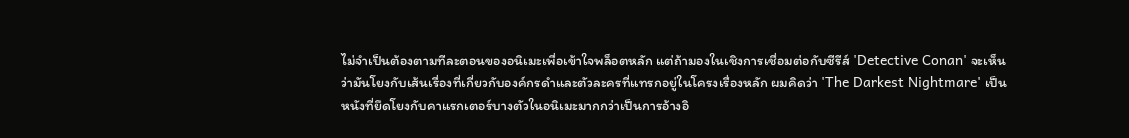ไม่จำเป็นต้องตามทีละตอนของอนิเมะเพื่อเข้าใจพล็อตหลัก แต่ถ้ามองในเชิงการเชื่อมต่อกับซีรีส์ 'Detective Conan' จะเห็นว่ามันโยงกับเส้นเรื่องที่เกี่ยวกับองค์กรดำและตัวละครที่แทรกอยู่ในโครงเรื่องหลัก ผมคิดว่า 'The Darkest Nightmare' เป็นหนังที่ยึดโยงกับคาแรกเตอร์บางตัวในอนิเมะมากกว่าเป็นการอ้างอิ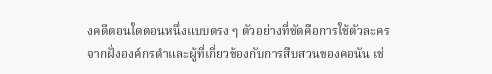งคดีตอนใดตอนหนึ่งแบบตรง ๆ ตัวอย่างที่ชัดคือการใช้ตัวละครจากฝั่งองค์กรดำและผู้ที่เกี่ยวข้องกับการสืบสวนของคอนัน เช่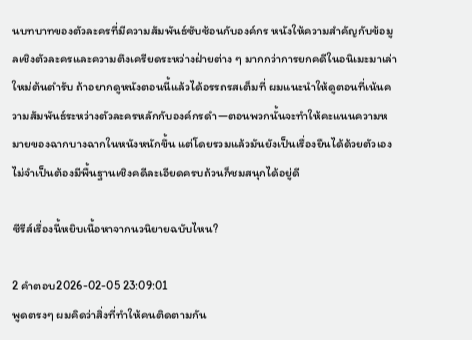นบทบาทของตัวละครที่มีความสัมพันธ์ซับซ้อนกับองค์กร หนังให้ความสำคัญกับข้อมูลเชิงตัวละครและความตึงเครียดระหว่างฝ่ายต่าง ๆ มากกว่าการยกคดีในอนิเมะมาเล่าใหม่ต้นตำรับ ถ้าอยากดูหนังตอนนี้แล้วได้อรรถรสเต็มที่ ผมแนะนำให้ดูตอนที่เน้นความสัมพันธ์ระหว่างตัวละครหลักกับองค์กรดำ—ตอนพวกนั้นจะทำให้คะแนนความหมายของฉากบางฉากในหนังหนักขึ้น แต่โดยรวมแล้วมันยังเป็นเรื่องยืนได้ด้วยตัวเอง ไม่จำเป็นต้องมีพื้นฐานเชิงคดีละเอียดครบถ้วนก็ชมสนุกได้อยู่ดี

ซีรีส์เรื่องนี้หยิบเนื้อหาจากนวนิยายฉบับไหน?

2 คำตอบ2026-02-05 23:09:01
พูดตรงๆ ผมคิดว่าสิ่งที่ทำให้คนติดตามกัน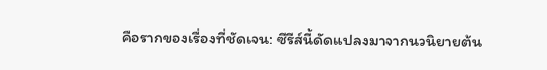คือรากของเรื่องที่ชัดเจน: ซีรีส์นี้ดัดแปลงมาจากนวนิยายต้น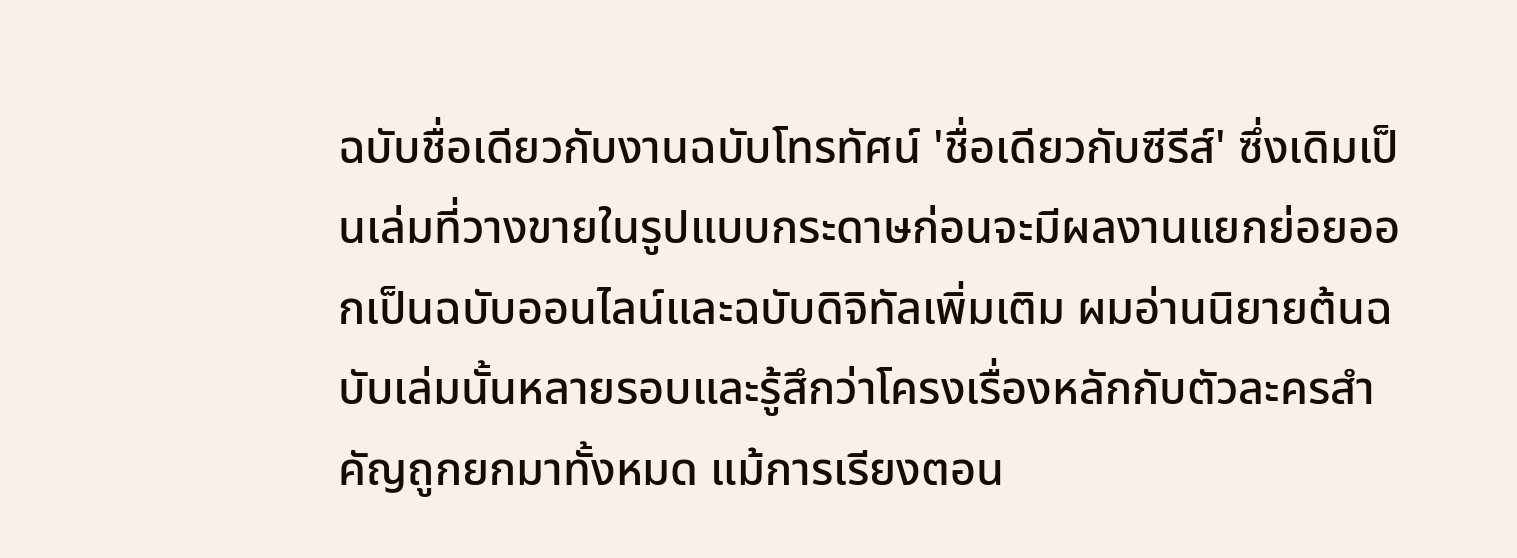ฉบับชื่อเดียวกับงานฉบับโทรทัศน์ 'ชื่อเดียวกับซีรีส์' ซึ่งเดิมเป็นเล่มที่วางขายในรูปแบบกระดาษก่อนจะมีผลงานแยกย่อยออกเป็นฉบับออนไลน์และฉบับดิจิทัลเพิ่มเติม ผมอ่านนิยายต้นฉบับเล่มนั้นหลายรอบและรู้สึกว่าโครงเรื่องหลักกับตัวละครสำคัญถูกยกมาทั้งหมด แม้การเรียงตอน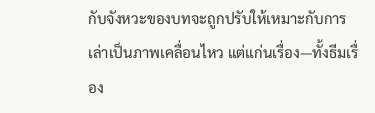กับจังหวะของบทจะถูกปรับให้เหมาะกับการเล่าเป็นภาพเคลื่อนไหว แต่แก่นเรื่อง—ทั้งธีมเรื่อง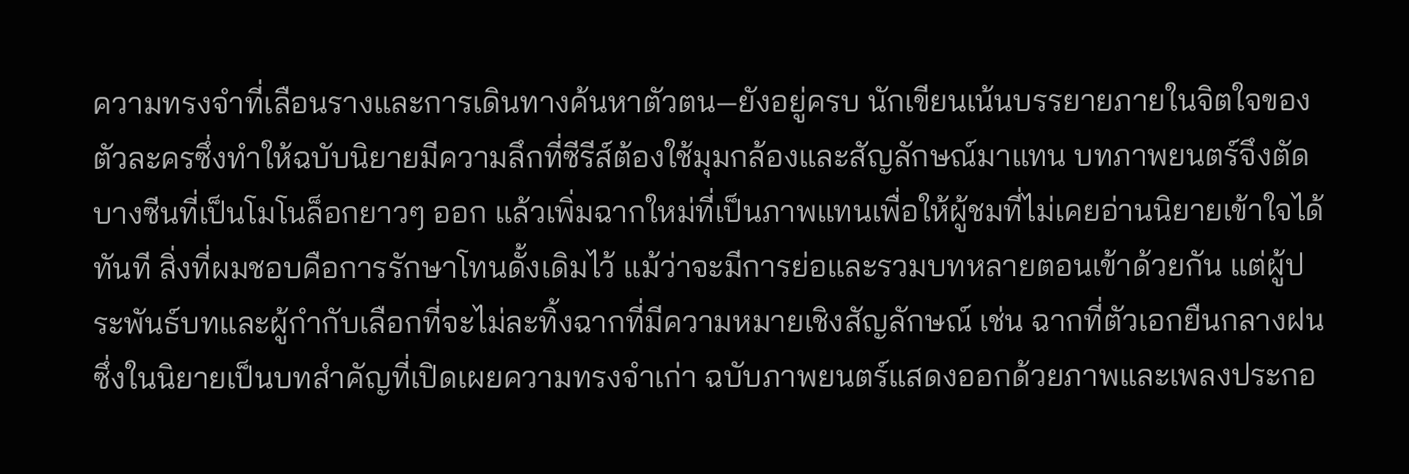ความทรงจำที่เลือนรางและการเดินทางค้นหาตัวตน—ยังอยู่ครบ นักเขียนเน้นบรรยายภายในจิตใจของตัวละครซึ่งทำให้ฉบับนิยายมีความลึกที่ซีรีส์ต้องใช้มุมกล้องและสัญลักษณ์มาแทน บทภาพยนตร์จึงตัดบางซีนที่เป็นโมโนล็อกยาวๆ ออก แล้วเพิ่มฉากใหม่ที่เป็นภาพแทนเพื่อให้ผู้ชมที่ไม่เคยอ่านนิยายเข้าใจได้ทันที สิ่งที่ผมชอบคือการรักษาโทนดั้งเดิมไว้ แม้ว่าจะมีการย่อและรวมบทหลายตอนเข้าด้วยกัน แต่ผู้ประพันธ์บทและผู้กำกับเลือกที่จะไม่ละทิ้งฉากที่มีความหมายเชิงสัญลักษณ์ เช่น ฉากที่ตัวเอกยืนกลางฝนซึ่งในนิยายเป็นบทสำคัญที่เปิดเผยความทรงจำเก่า ฉบับภาพยนตร์แสดงออกด้วยภาพและเพลงประกอ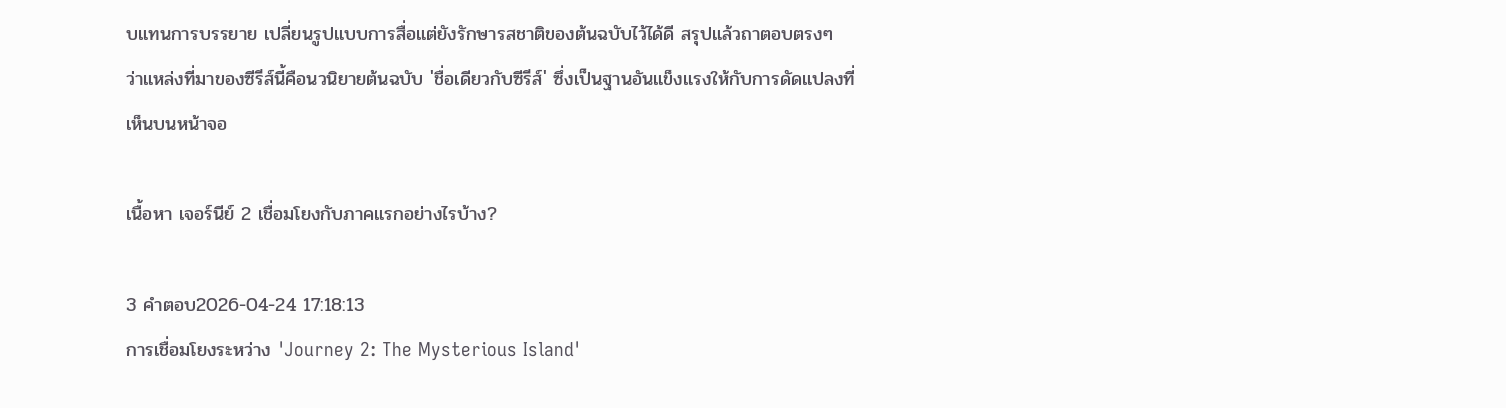บแทนการบรรยาย เปลี่ยนรูปแบบการสื่อแต่ยังรักษารสชาติของต้นฉบับไว้ได้ดี สรุปแล้วถาตอบตรงๆ ว่าแหล่งที่มาของซีรีส์นี้คือนวนิยายต้นฉบับ 'ชื่อเดียวกับซีรีส์' ซึ่งเป็นฐานอันแข็งแรงให้กับการดัดแปลงที่เห็นบนหน้าจอ

เนื้อหา เจอร์นีย์ 2 เชื่อมโยงกับภาคแรกอย่างไรบ้าง?

3 คำตอบ2026-04-24 17:18:13
การเชื่อมโยงระหว่าง 'Journey 2: The Mysterious Island'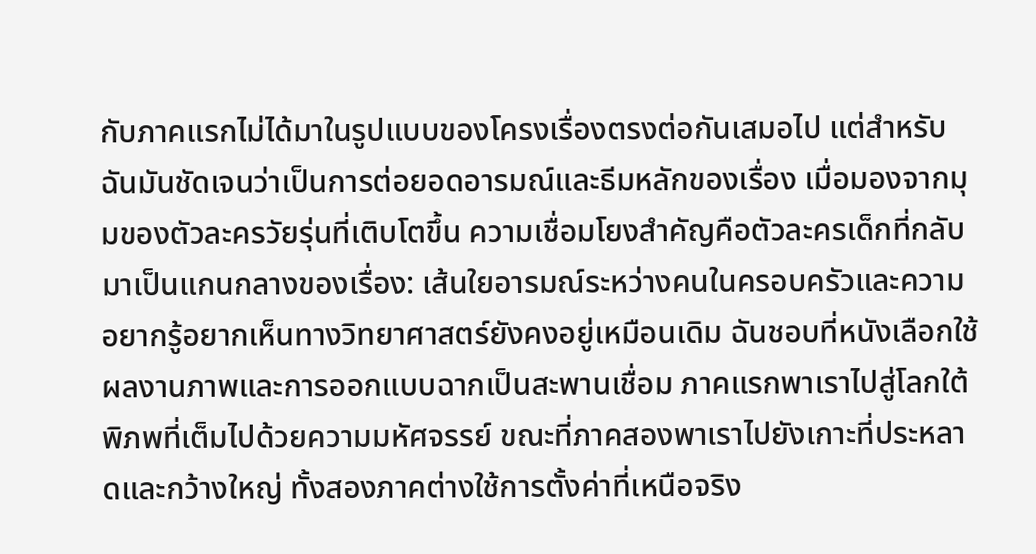กับภาคแรกไม่ได้มาในรูปแบบของโครงเรื่องตรงต่อกันเสมอไป แต่สำหรับฉันมันชัดเจนว่าเป็นการต่อยอดอารมณ์และธีมหลักของเรื่อง เมื่อมองจากมุมของตัวละครวัยรุ่นที่เติบโตขึ้น ความเชื่อมโยงสำคัญคือตัวละครเด็กที่กลับมาเป็นแกนกลางของเรื่อง: เส้นใยอารมณ์ระหว่างคนในครอบครัวและความอยากรู้อยากเห็นทางวิทยาศาสตร์ยังคงอยู่เหมือนเดิม ฉันชอบที่หนังเลือกใช้ผลงานภาพและการออกแบบฉากเป็นสะพานเชื่อม ภาคแรกพาเราไปสู่โลกใต้พิภพที่เต็มไปด้วยความมหัศจรรย์ ขณะที่ภาคสองพาเราไปยังเกาะที่ประหลาดและกว้างใหญ่ ทั้งสองภาคต่างใช้การตั้งค่าที่เหนือจริง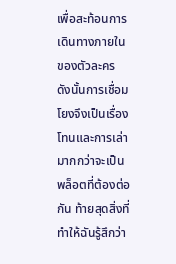เพื่อสะท้อนการเดินทางภายในของตัวละคร ดังนั้นการเชื่อมโยงจึงเป็นเรื่องโทนและการเล่า มากกว่าจะเป็นพล็อตที่ต้องต่อกัน ท้ายสุดสิ่งที่ทำให้ฉันรู้สึกว่า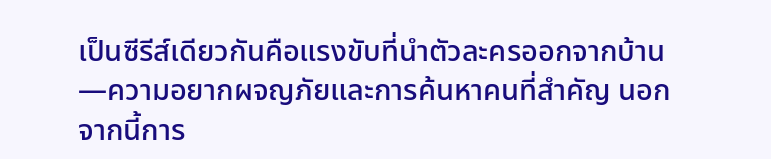เป็นซีรีส์เดียวกันคือแรงขับที่นำตัวละครออกจากบ้าน—ความอยากผจญภัยและการค้นหาคนที่สำคัญ นอกจากนี้การ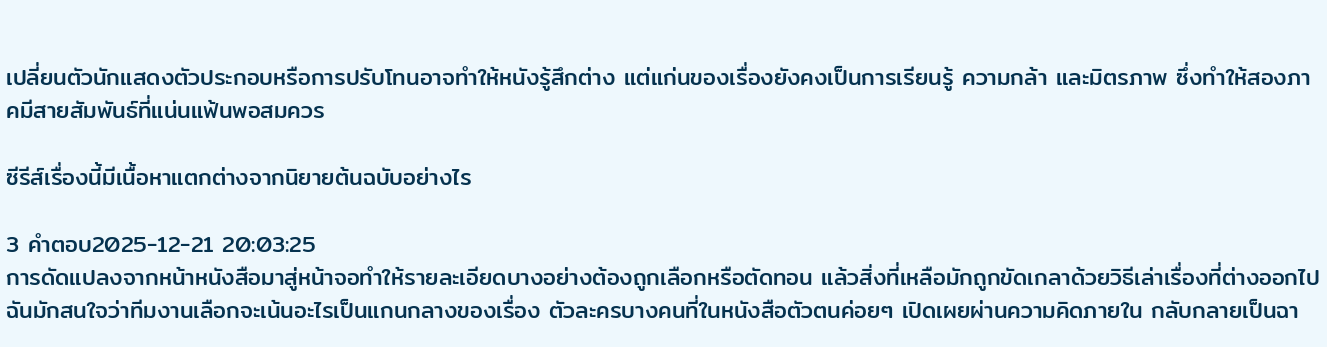เปลี่ยนตัวนักแสดงตัวประกอบหรือการปรับโทนอาจทำให้หนังรู้สึกต่าง แต่แก่นของเรื่องยังคงเป็นการเรียนรู้ ความกล้า และมิตรภาพ ซึ่งทำให้สองภาคมีสายสัมพันธ์ที่แน่นแฟ้นพอสมควร

ซีรีส์เรื่องนี้มีเนื้อหาแตกต่างจากนิยายต้นฉบับอย่างไร

3 คำตอบ2025-12-21 20:03:25
การดัดแปลงจากหน้าหนังสือมาสู่หน้าจอทำให้รายละเอียดบางอย่างต้องถูกเลือกหรือตัดทอน แล้วสิ่งที่เหลือมักถูกขัดเกลาด้วยวิธีเล่าเรื่องที่ต่างออกไป ฉันมักสนใจว่าทีมงานเลือกจะเน้นอะไรเป็นแกนกลางของเรื่อง ตัวละครบางคนที่ในหนังสือตัวตนค่อยๆ เปิดเผยผ่านความคิดภายใน กลับกลายเป็นฉา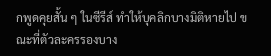กพูดคุยสั้น ๆ ในซีรีส์ ทำให้บุคลิกบางมิติหายไป ขณะที่ตัวละครรองบาง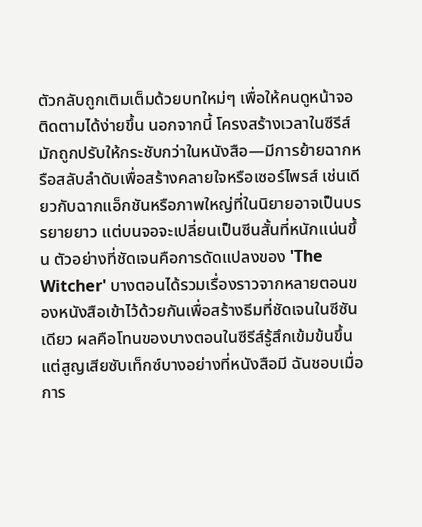ตัวกลับถูกเติมเต็มด้วยบทใหม่ๆ เพื่อให้คนดูหน้าจอติดตามได้ง่ายขึ้น นอกจากนี้ โครงสร้างเวลาในซีรีส์มักถูกปรับให้กระชับกว่าในหนังสือ—มีการย้ายฉากหรือสลับลำดับเพื่อสร้างคลายใจหรือเซอร์ไพรส์ เช่นเดียวกับฉากแอ็กชันหรือภาพใหญ่ที่ในนิยายอาจเป็นบรรยายยาว แต่บนจอจะเปลี่ยนเป็นซีนสั้นที่หนักแน่นขึ้น ตัวอย่างที่ชัดเจนคือการดัดแปลงของ 'The Witcher' บางตอนได้รวมเรื่องราวจากหลายตอนของหนังสือเข้าไว้ด้วยกันเพื่อสร้างธีมที่ชัดเจนในซีซันเดียว ผลคือโทนของบางตอนในซีรีส์รู้สึกเข้มข้นขึ้นแต่สูญเสียซับเท็กซ์บางอย่างที่หนังสือมี ฉันชอบเมื่อการ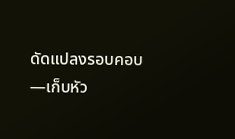ดัดแปลงรอบคอบ—เก็บหัว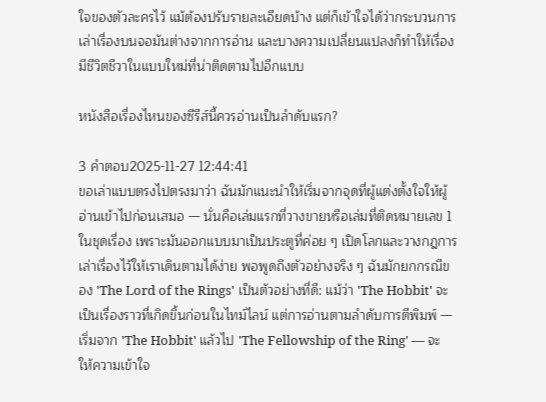ใจของตัวละครไว้ แม้ต้องปรับรายละเอียดบ้าง แต่ก็เข้าใจได้ว่ากระบวนการเล่าเรื่องบนจอมันต่างจากการอ่าน และบางความเปลี่ยนแปลงก็ทำให้เรื่องมีชีวิตชีวาในแบบใหม่ที่น่าติดตามไปอีกแบบ

หนังสือเรื่องไหนของซีรีส์นี้ควรอ่านเป็นลำดับแรก?

3 คำตอบ2025-11-27 12:44:41
ขอเล่าแบบตรงไปตรงมาว่า ฉันมักแนะนำให้เริ่มจากจุดที่ผู้แต่งตั้งใจให้ผู้อ่านเข้าไปก่อนเสมอ — นั่นคือเล่มแรกที่วางขายหรือเล่มที่ติดหมายเลข 1 ในชุดเรื่อง เพราะมันออกแบบมาเป็นประตูที่ค่อย ๆ เปิดโลกและวางกฎการเล่าเรื่องไว้ให้เราเดินตามได้ง่าย พอพูดถึงตัวอย่างจริง ๆ ฉันมักยกกรณีของ 'The Lord of the Rings' เป็นตัวอย่างที่ดี: แม้ว่า 'The Hobbit' จะเป็นเรื่องราวที่เกิดขึ้นก่อนในไทม์ไลน์ แต่การอ่านตามลำดับการตีพิมพ์ — เริ่มจาก 'The Hobbit' แล้วไป 'The Fellowship of the Ring' — จะให้ความเข้าใจ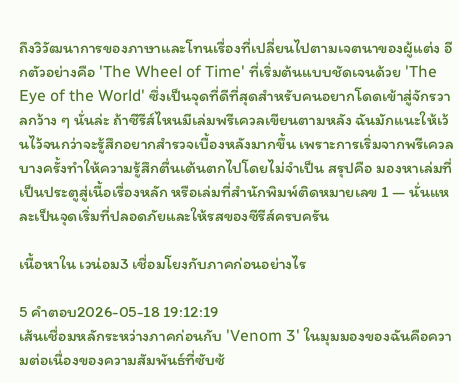ถึงวิวัฒนาการของภาษาและโทนเรื่องที่เปลี่ยนไปตามเจตนาของผู้แต่ง อีกตัวอย่างคือ 'The Wheel of Time' ที่เริ่มต้นแบบชัดเจนด้วย 'The Eye of the World' ซึ่งเป็นจุดที่ดีที่สุดสำหรับคนอยากโดดเข้าสู่จักรวาลกว้าง ๆ นั่นล่ะ ถ้าซีรีส์ไหนมีเล่มพรีเควลเขียนตามหลัง ฉันมักแนะให้เว้นไว้จนกว่าจะรู้สึกอยากสำรวจเบื้องหลังมากขึ้น เพราะการเริ่มจากพรีเควลบางครั้งทำให้ความรู้สึกตื่นเต้นตกไปโดยไม่จำเป็น สรุปคือ มองหาเล่มที่เป็นประตูสู่เนื้อเรื่องหลัก หรือเล่มที่สำนักพิมพ์ติดหมายเลข 1 — นั่นแหละเป็นจุดเริ่มที่ปลอดภัยและให้รสของซีรีส์ครบครัน

เนื้อหาใน เวน่อม3 เชื่อมโยงกับภาคก่อนอย่างไร

5 คำตอบ2026-05-18 19:12:19
เส้นเชื่อมหลักระหว่างภาคก่อนกับ 'Venom 3' ในมุมมองของฉันคือความต่อเนื่องของความสัมพันธ์ที่ซับซ้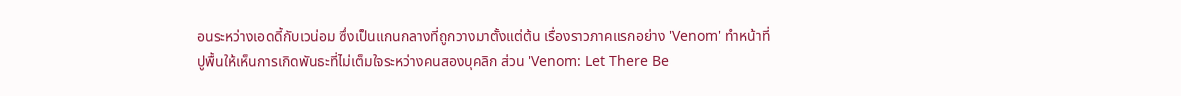อนระหว่างเอดดี้กับเวน่อม ซึ่งเป็นแกนกลางที่ถูกวางมาตั้งแต่ต้น เรื่องราวภาคแรกอย่าง 'Venom' ทำหน้าที่ปูพื้นให้เห็นการเกิดพันธะที่ไม่เต็มใจระหว่างคนสองบุคลิก ส่วน 'Venom: Let There Be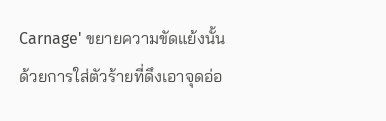Carnage' ขยายความขัดแย้งนั้นด้วยการใส่ตัวร้ายที่ดึงเอาจุดอ่อ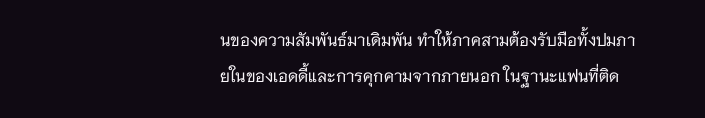นของความสัมพันธ์มาเดิมพัน ทำให้ภาคสามต้องรับมือทั้งปมภายในของเอดดี้และการคุกคามจากภายนอก ในฐานะแฟนที่ติด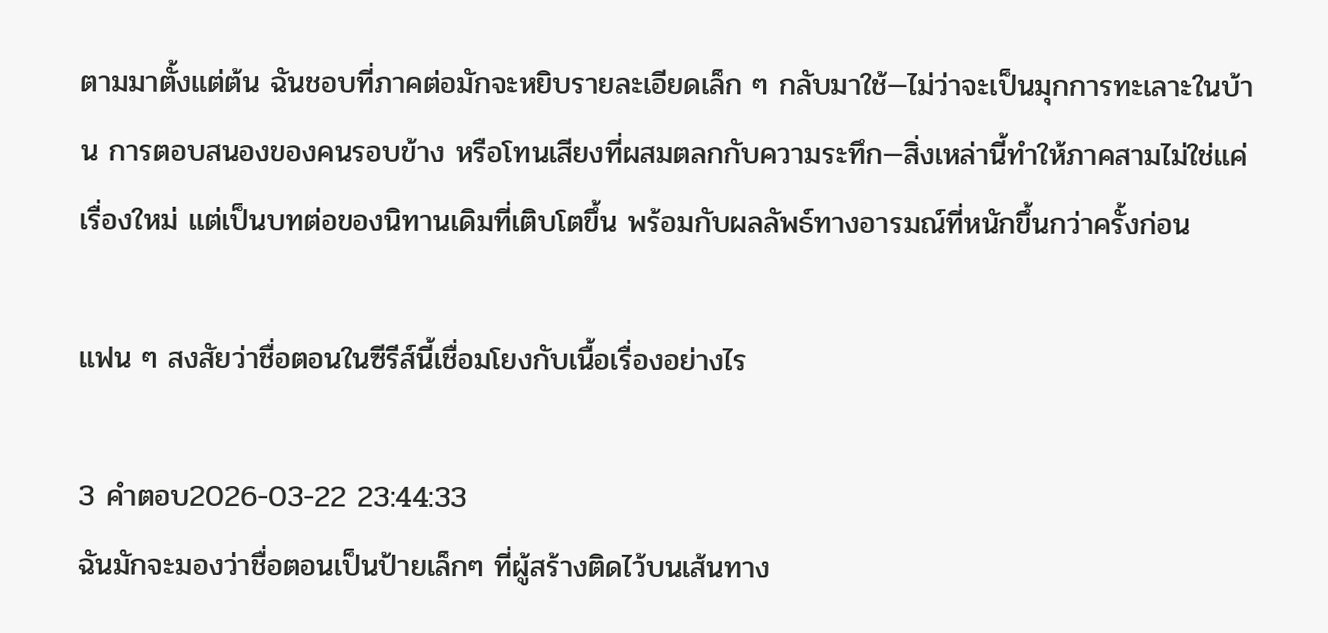ตามมาตั้งแต่ต้น ฉันชอบที่ภาคต่อมักจะหยิบรายละเอียดเล็ก ๆ กลับมาใช้—ไม่ว่าจะเป็นมุกการทะเลาะในบ้าน การตอบสนองของคนรอบข้าง หรือโทนเสียงที่ผสมตลกกับความระทึก—สิ่งเหล่านี้ทำให้ภาคสามไม่ใช่แค่เรื่องใหม่ แต่เป็นบทต่อของนิทานเดิมที่เติบโตขึ้น พร้อมกับผลลัพธ์ทางอารมณ์ที่หนักขึ้นกว่าครั้งก่อน

แฟน ๆ สงสัยว่าชื่อตอนในซีรีส์นี้เชื่อมโยงกับเนื้อเรื่องอย่างไร

3 คำตอบ2026-03-22 23:44:33
ฉันมักจะมองว่าชื่อตอนเป็นป้ายเล็กๆ ที่ผู้สร้างติดไว้บนเส้นทาง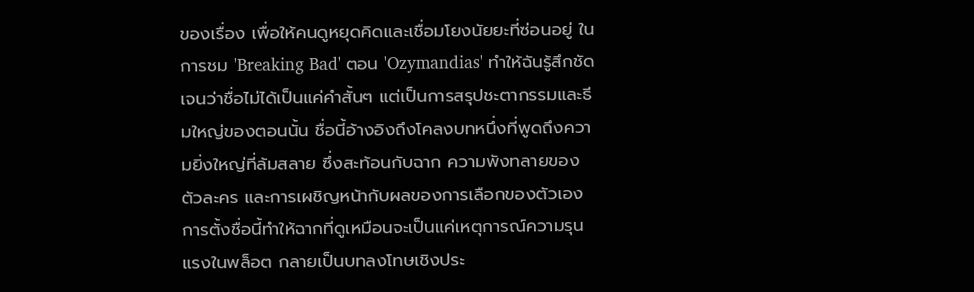ของเรื่อง เพื่อให้คนดูหยุดคิดและเชื่อมโยงนัยยะที่ซ่อนอยู่ ในการชม 'Breaking Bad' ตอน 'Ozymandias' ทำให้ฉันรู้สึกชัดเจนว่าชื่อไม่ได้เป็นแค่คำสั้นๆ แต่เป็นการสรุปชะตากรรมและธีมใหญ่ของตอนนั้น ชื่อนี้อ้างอิงถึงโคลงบทหนึ่งที่พูดถึงความยิ่งใหญ่ที่ล้มสลาย ซึ่งสะท้อนกับฉาก ความพังทลายของตัวละคร และการเผชิญหน้ากับผลของการเลือกของตัวเอง การตั้งชื่อนี้ทำให้ฉากที่ดูเหมือนจะเป็นแค่เหตุการณ์ความรุนแรงในพล็อต กลายเป็นบทลงโทษเชิงประ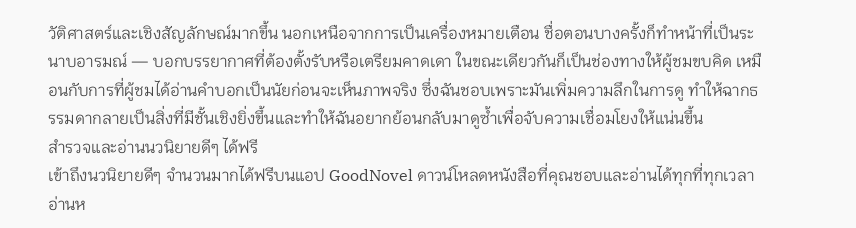วัติศาสตร์และเชิงสัญลักษณ์มากขึ้น นอกเหนือจากการเป็นเครื่องหมายเตือน ชื่อตอนบางครั้งก็ทำหน้าที่เป็นระนาบอารมณ์ — บอกบรรยากาศที่ต้องตั้งรับหรือเตรียมคาดเดา ในขณะเดียวกันก็เป็นช่องทางให้ผู้ชมขบคิด เหมือนกับการที่ผู้ชมได้อ่านคำบอกเป็นนัยก่อนจะเห็นภาพจริง ซึ่งฉันชอบเพราะมันเพิ่มความลึกในการดู ทำให้ฉากธรรมดากลายเป็นสิ่งที่มีชั้นเชิงยิ่งขึ้นและทำให้ฉันอยากย้อนกลับมาดูซ้ำเพื่อจับความเชื่อมโยงให้แน่นขึ้น
สำรวจและอ่านนวนิยายดีๆ ได้ฟรี
เข้าถึงนวนิยายดีๆ จำนวนมากได้ฟรีบนแอป GoodNovel ดาวน์โหลดหนังสือที่คุณชอบและอ่านได้ทุกที่ทุกเวลา
อ่านห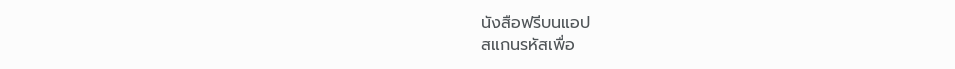นังสือฟรีบนแอป
สแกนรหัสเพื่อ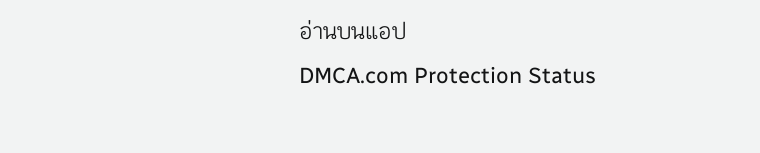อ่านบนแอป
DMCA.com Protection Status